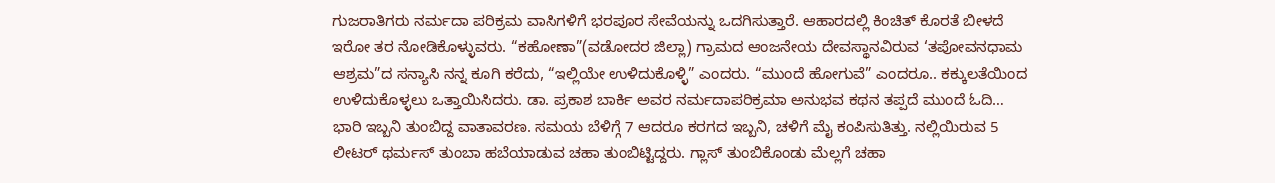ಗುಜರಾತಿಗರು ನರ್ಮದಾ ಪರಿಕ್ರಮ ವಾಸಿಗಳಿಗೆ ಭರಪೂರ ಸೇವೆಯನ್ನು ಒದಗಿಸುತ್ತಾರೆ. ಆಹಾರದಲ್ಲಿ ಕಿಂಚಿತ್ ಕೊರತೆ ಬೀಳದೆ ಇರೋ ತರ ನೋಡಿಕೊಳ್ಳುವರು. “ಕಹೋಣಾ”(ವಡೋದರ ಜಿಲ್ಲಾ) ಗ್ರಾಮದ ಆಂಜನೇಯ ದೇವಸ್ಥಾನವಿರುವ ‘ತಪೋವನಧಾಮ ಆಶ್ರಮ”ದ ಸನ್ಯಾಸಿ ನನ್ನ ಕೂಗಿ ಕರೆದು, “ಇಲ್ಲಿಯೇ ಉಳಿದುಕೊಳ್ಳಿ” ಎಂದರು. “ಮುಂದೆ ಹೋಗುವೆ” ಎಂದರೂ.. ಕಕ್ಕುಲತೆಯಿಂದ ಉಳಿದುಕೊಳ್ಳಲು ಒತ್ತಾಯಿಸಿದರು. ಡಾ. ಪ್ರಕಾಶ ಬಾರ್ಕಿ ಅವರ ನರ್ಮದಾಪರಿಕ್ರಮಾ ಅನುಭವ ಕಥನ ತಪ್ಪದೆ ಮುಂದೆ ಓದಿ…
ಭಾರಿ ಇಬ್ಬನಿ ತುಂಬಿದ್ದ ವಾತಾವರಣ. ಸಮಯ ಬೆಳಿಗ್ಗೆ 7 ಆದರೂ ಕರಗದ ಇಬ್ಬನಿ, ಚಳಿಗೆ ಮೈ ಕಂಪಿಸುತಿತ್ತು. ನಲ್ಲಿಯಿರುವ 5 ಲೀಟರ್ ಥರ್ಮಸ್ ತುಂಬಾ ಹಬೆಯಾಡುವ ಚಹಾ ತುಂಬಿಟ್ಟಿದ್ದರು. ಗ್ಲಾಸ್ ತುಂಬಿಕೊಂಡು ಮೆಲ್ಲಗೆ ಚಹಾ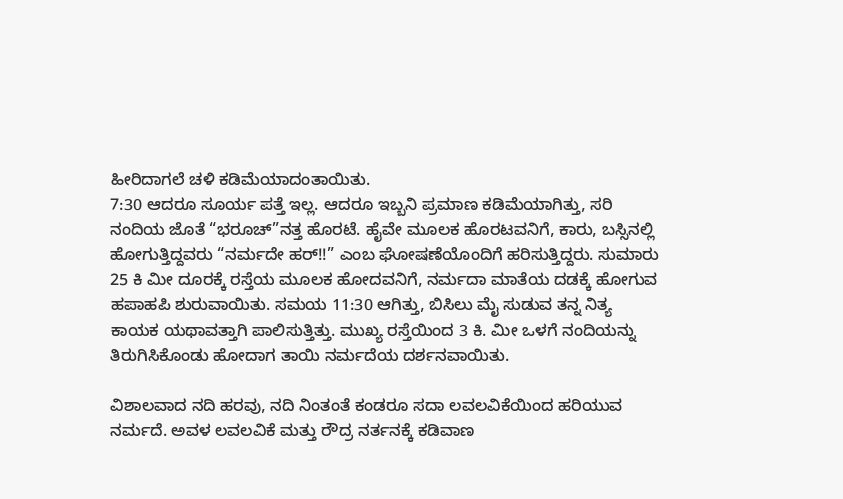ಹೀರಿದಾಗಲೆ ಚಳಿ ಕಡಿಮೆಯಾದಂತಾಯಿತು.
7:30 ಆದರೂ ಸೂರ್ಯ ಪತ್ತೆ ಇಲ್ಲ. ಆದರೂ ಇಬ್ಬನಿ ಪ್ರಮಾಣ ಕಡಿಮೆಯಾಗಿತ್ತು, ಸರಿ ನಂದಿಯ ಜೊತೆ “ಭರೂಚ್”ನತ್ತ ಹೊರಟೆ. ಹೈವೇ ಮೂಲಕ ಹೊರಟವನಿಗೆ, ಕಾರು, ಬಸ್ಸಿನಲ್ಲಿ ಹೋಗುತ್ತಿದ್ದವರು “ನರ್ಮದೇ ಹರ್!!” ಎಂಬ ಘೋಷಣೆಯೊಂದಿಗೆ ಹರಿಸುತ್ತಿದ್ದರು. ಸುಮಾರು 25 ಕಿ ಮೀ ದೂರಕ್ಕೆ ರಸ್ತೆಯ ಮೂಲಕ ಹೋದವನಿಗೆ, ನರ್ಮದಾ ಮಾತೆಯ ದಡಕ್ಕೆ ಹೋಗುವ ಹಪಾಹಪಿ ಶುರುವಾಯಿತು. ಸಮಯ 11:30 ಆಗಿತ್ತು, ಬಿಸಿಲು ಮೈ ಸುಡುವ ತನ್ನ ನಿತ್ಯ ಕಾಯಕ ಯಥಾವತ್ತಾಗಿ ಪಾಲಿಸುತ್ತಿತ್ತು. ಮುಖ್ಯ ರಸ್ತೆಯಿಂದ 3 ಕಿ. ಮೀ ಒಳಗೆ ನಂದಿಯನ್ನು ತಿರುಗಿಸಿಕೊಂಡು ಹೋದಾಗ ತಾಯಿ ನರ್ಮದೆಯ ದರ್ಶನವಾಯಿತು.

ವಿಶಾಲವಾದ ನದಿ ಹರವು, ನದಿ ನಿಂತಂತೆ ಕಂಡರೂ ಸದಾ ಲವಲವಿಕೆಯಿಂದ ಹರಿಯುವ ನರ್ಮದೆ. ಅವಳ ಲವಲವಿಕೆ ಮತ್ತು ರೌದ್ರ ನರ್ತನಕ್ಕೆ ಕಡಿವಾಣ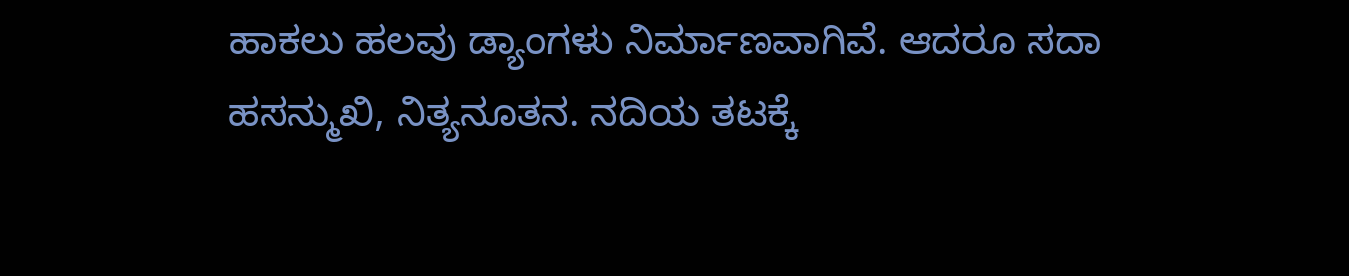ಹಾಕಲು ಹಲವು ಡ್ಯಾಂಗಳು ನಿರ್ಮಾಣವಾಗಿವೆ. ಆದರೂ ಸದಾ ಹಸನ್ಮುಖಿ, ನಿತ್ಯನೂತನ. ನದಿಯ ತಟಕ್ಕೆ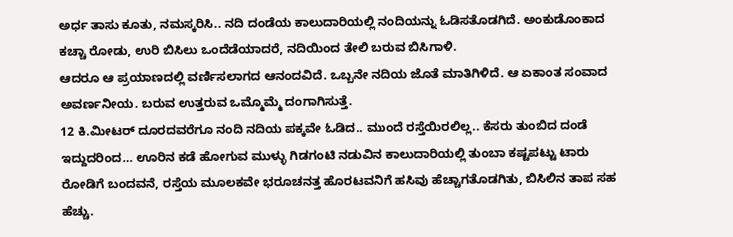ಅರ್ಧ ತಾಸು ಕೂತು, ನಮಸ್ಕರಿಸಿ.. ನದಿ ದಂಡೆಯ ಕಾಲುದಾರಿಯಲ್ಲಿ ನಂದಿಯನ್ನು ಓಡಿಸತೊಡಗಿದೆ. ಅಂಕುಡೊಂಕಾದ ಕಚ್ಚಾ ರೋಡು, ಉರಿ ಬಿಸಿಲು ಒಂದೆಡೆಯಾದರೆ, ನದಿಯಿಂದ ತೇಲಿ ಬರುವ ಬಿಸಿಗಾಳಿ.
ಆದರೂ ಆ ಪ್ರಯಾಣದಲ್ಲಿ ವರ್ಣಿಸಲಾಗದ ಆನಂದವಿದೆ. ಒಬ್ಬನೇ ನದಿಯ ಜೊತೆ ಮಾತಿಗಿಳಿದೆ. ಆ ಏಕಾಂತ ಸಂವಾದ ಅವರ್ಣನೀಯ. ಬರುವ ಉತ್ತರುವ ಒಮ್ಮೊಮ್ಮೆ ದಂಗಾಗಿಸುತ್ತೆ.
12 ಕಿ.ಮೀಟರ್ ದೂರದವರೆಗೂ ನಂದಿ ನದಿಯ ಪಕ್ಕವೇ ಓಡಿದ.. ಮುಂದೆ ರಸ್ತೆಯಿರಲಿಲ್ಲ.. ಕೆಸರು ತುಂಬಿದ ದಂಡೆ ಇದ್ದುದರಿಂದ… ಊರಿನ ಕಡೆ ಹೋಗುವ ಮುಳ್ಳು ಗಿಡಗಂಟಿ ನಡುವಿನ ಕಾಲುದಾರಿಯಲ್ಲಿ ತುಂಬಾ ಕಷ್ಟಪಟ್ಟು ಟಾರು ರೋಡಿಗೆ ಬಂದವನೆ, ರಸ್ತೆಯ ಮೂಲಕವೇ ಭರೂಚನತ್ತ ಹೊರಟವನಿಗೆ ಹಸಿವು ಹೆಚ್ಚಾಗತೊಡಗಿತು, ಬಿಸಿಲಿನ ತಾಪ ಸಹ ಹೆಚ್ಚು.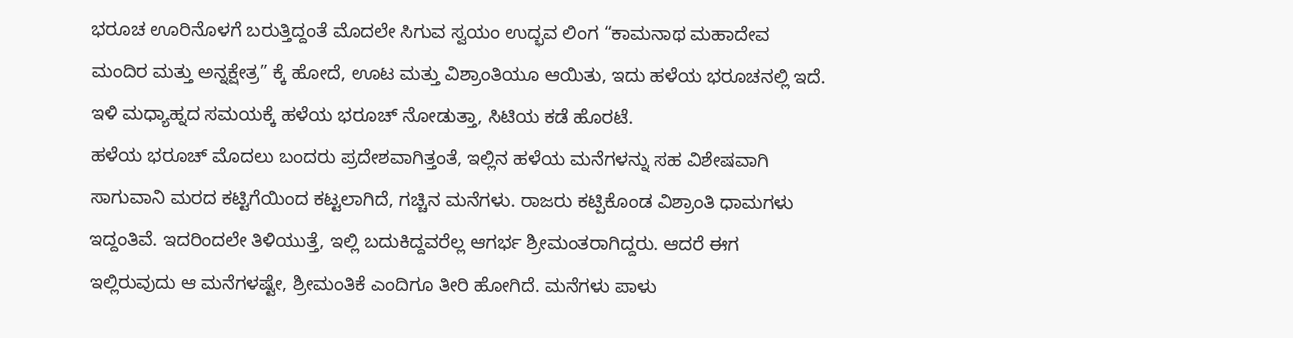ಭರೂಚ ಊರಿನೊಳಗೆ ಬರುತ್ತಿದ್ದಂತೆ ಮೊದಲೇ ಸಿಗುವ ಸ್ವಯಂ ಉದ್ಭವ ಲಿಂಗ “ಕಾಮನಾಥ ಮಹಾದೇವ ಮಂದಿರ ಮತ್ತು ಅನ್ನಕ್ಷೇತ್ರ” ಕ್ಕೆ ಹೋದೆ, ಊಟ ಮತ್ತು ವಿಶ್ರಾಂತಿಯೂ ಆಯಿತು, ಇದು ಹಳೆಯ ಭರೂಚನಲ್ಲಿ ಇದೆ. ಇಳಿ ಮಧ್ಯಾಹ್ನದ ಸಮಯಕ್ಕೆ ಹಳೆಯ ಭರೂಚ್ ನೋಡುತ್ತಾ, ಸಿಟಿಯ ಕಡೆ ಹೊರಟೆ.
ಹಳೆಯ ಭರೂಚ್ ಮೊದಲು ಬಂದರು ಪ್ರದೇಶವಾಗಿತ್ತಂತೆ, ಇಲ್ಲಿನ ಹಳೆಯ ಮನೆಗಳನ್ನು ಸಹ ವಿಶೇಷವಾಗಿ ಸಾಗುವಾನಿ ಮರದ ಕಟ್ಟಿಗೆಯಿಂದ ಕಟ್ಟಲಾಗಿದೆ, ಗಚ್ಚಿನ ಮನೆಗಳು. ರಾಜರು ಕಟ್ಪಿಕೊಂಡ ವಿಶ್ರಾಂತಿ ಧಾಮಗಳು ಇದ್ದಂತಿವೆ. ಇದರಿಂದಲೇ ತಿಳಿಯುತ್ತೆ, ಇಲ್ಲಿ ಬದುಕಿದ್ದವರೆಲ್ಲ ಆಗರ್ಭ ಶ್ರೀಮಂತರಾಗಿದ್ದರು. ಆದರೆ ಈಗ ಇಲ್ಲಿರುವುದು ಆ ಮನೆಗಳಷ್ಟೇ, ಶ್ರೀಮಂತಿಕೆ ಎಂದಿಗೂ ತೀರಿ ಹೋಗಿದೆ. ಮನೆಗಳು ಪಾಳು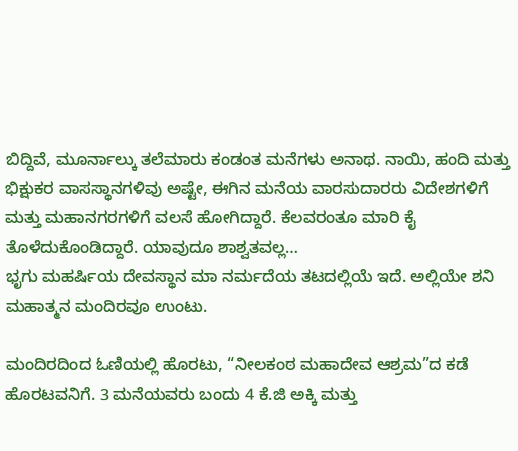ಬಿದ್ದಿವೆ, ಮೂರ್ನಾಲ್ಕು ತಲೆಮಾರು ಕಂಡಂತ ಮನೆಗಳು ಅನಾಥ. ನಾಯಿ, ಹಂದಿ ಮತ್ತು ಭಿಕ್ಷುಕರ ವಾಸಸ್ಥಾನಗಳಿವು ಅಷ್ಟೇ, ಈಗಿನ ಮನೆಯ ವಾರಸುದಾರರು ವಿದೇಶಗಳಿಗೆ ಮತ್ತು ಮಹಾನಗರಗಳಿಗೆ ವಲಸೆ ಹೋಗಿದ್ದಾರೆ. ಕೆಲವರಂತೂ ಮಾರಿ ಕೈ ತೊಳೆದುಕೊಂಡಿದ್ದಾರೆ. ಯಾವುದೂ ಶಾಶ್ವತವಲ್ಲ…
ಭೃಗು ಮಹರ್ಷಿಯ ದೇವಸ್ಥಾನ ಮಾ ನರ್ಮದೆಯ ತಟದಲ್ಲಿಯೆ ಇದೆ. ಅಲ್ಲಿಯೇ ಶನಿ ಮಹಾತ್ಮನ ಮಂದಿರವೂ ಉಂಟು.

ಮಂದಿರದಿಂದ ಓಣಿಯಲ್ಲಿ ಹೊರಟು, “ನೀಲಕಂಠ ಮಹಾದೇವ ಆಶ್ರಮ”ದ ಕಡೆ ಹೊರಟವನಿಗೆ. 3 ಮನೆಯವರು ಬಂದು 4 ಕೆ.ಜಿ ಅಕ್ಕಿ ಮತ್ತು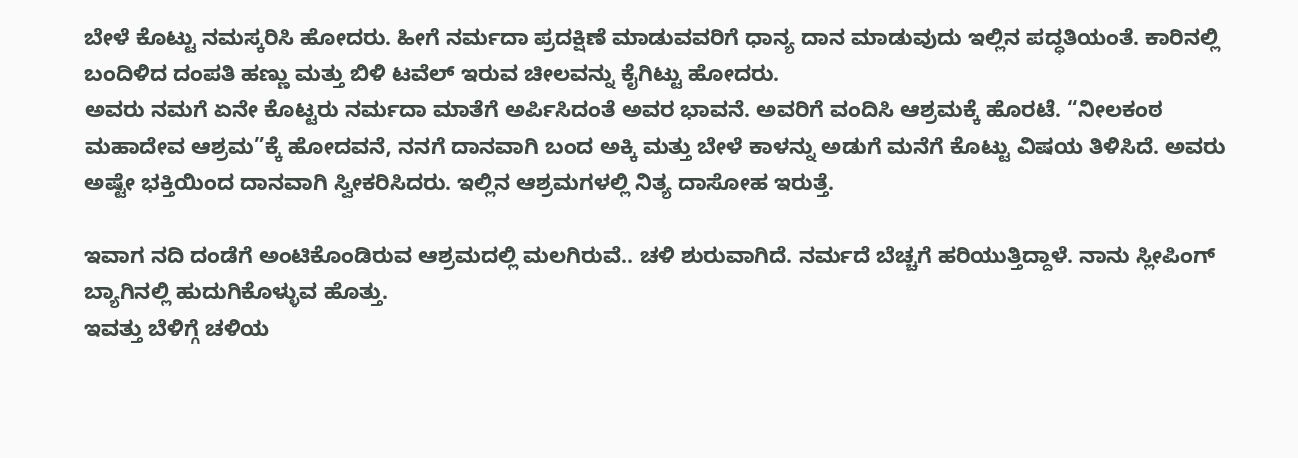ಬೇಳೆ ಕೊಟ್ಟು ನಮಸ್ಕರಿಸಿ ಹೋದರು. ಹೀಗೆ ನರ್ಮದಾ ಪ್ರದಕ್ಷಿಣೆ ಮಾಡುವವರಿಗೆ ಧಾನ್ಯ ದಾನ ಮಾಡುವುದು ಇಲ್ಲಿನ ಪದ್ಧತಿಯಂತೆ. ಕಾರಿನಲ್ಲಿ ಬಂದಿಳಿದ ದಂಪತಿ ಹಣ್ಣು ಮತ್ತು ಬಿಳಿ ಟವೆಲ್ ಇರುವ ಚೀಲವನ್ನು ಕೈಗಿಟ್ಟು ಹೋದರು.
ಅವರು ನಮಗೆ ಏನೇ ಕೊಟ್ಟರು ನರ್ಮದಾ ಮಾತೆಗೆ ಅರ್ಪಿಸಿದಂತೆ ಅವರ ಭಾವನೆ. ಅವರಿಗೆ ವಂದಿಸಿ ಆಶ್ರಮಕ್ಕೆ ಹೊರಟೆ. “ನೀಲಕಂಠ ಮಹಾದೇವ ಆಶ್ರಮ”ಕ್ಕೆ ಹೋದವನೆ, ನನಗೆ ದಾನವಾಗಿ ಬಂದ ಅಕ್ಕಿ ಮತ್ತು ಬೇಳೆ ಕಾಳನ್ನು ಅಡುಗೆ ಮನೆಗೆ ಕೊಟ್ಟು ವಿಷಯ ತಿಳಿಸಿದೆ. ಅವರು ಅಷ್ಟೇ ಭಕ್ತಿಯಿಂದ ದಾನವಾಗಿ ಸ್ವೀಕರಿಸಿದರು. ಇಲ್ಲಿನ ಆಶ್ರಮಗಳಲ್ಲಿ ನಿತ್ಯ ದಾಸೋಹ ಇರುತ್ತೆ.

ಇವಾಗ ನದಿ ದಂಡೆಗೆ ಅಂಟಿಕೊಂಡಿರುವ ಆಶ್ರಮದಲ್ಲಿ ಮಲಗಿರುವೆ.. ಚಳಿ ಶುರುವಾಗಿದೆ. ನರ್ಮದೆ ಬೆಚ್ಚಗೆ ಹರಿಯುತ್ತಿದ್ದಾಳೆ. ನಾನು ಸ್ಲೀಪಿಂಗ್ ಬ್ಯಾಗಿನಲ್ಲಿ ಹುದುಗಿಕೊಳ್ಳುವ ಹೊತ್ತು.
ಇವತ್ತು ಬೆಳಿಗ್ಗೆ ಚಳಿಯ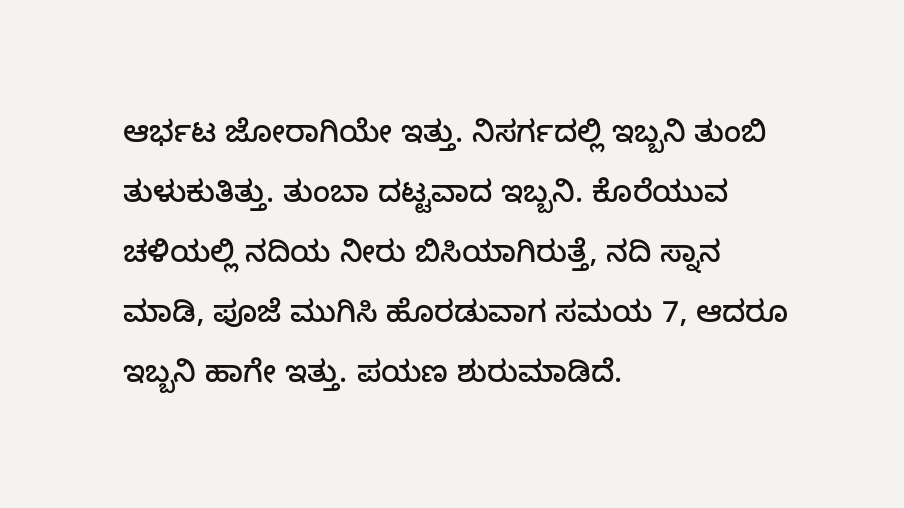ಆರ್ಭಟ ಜೋರಾಗಿಯೇ ಇತ್ತು. ನಿಸರ್ಗದಲ್ಲಿ ಇಬ್ಬನಿ ತುಂಬಿ ತುಳುಕುತಿತ್ತು. ತುಂಬಾ ದಟ್ಟವಾದ ಇಬ್ಬನಿ. ಕೊರೆಯುವ ಚಳಿಯಲ್ಲಿ ನದಿಯ ನೀರು ಬಿಸಿಯಾಗಿರುತ್ತೆ, ನದಿ ಸ್ನಾನ ಮಾಡಿ, ಪೂಜೆ ಮುಗಿಸಿ ಹೊರಡುವಾಗ ಸಮಯ 7, ಆದರೂ ಇಬ್ಬನಿ ಹಾಗೇ ಇತ್ತು. ಪಯಣ ಶುರುಮಾಡಿದೆ.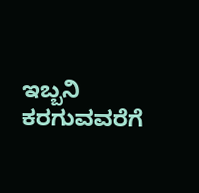ಇಬ್ಬನಿ ಕರಗುವವರೆಗೆ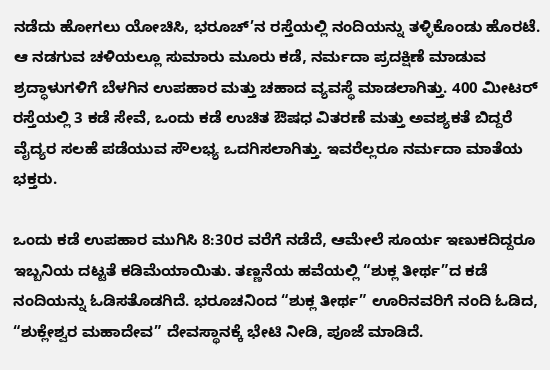ನಡೆದು ಹೋಗಲು ಯೋಚಿಸಿ, ಭರೂಚ್’ನ ರಸ್ತೆಯಲ್ಲಿ ನಂದಿಯನ್ನು ತಳ್ಳಿಕೊಂಡು ಹೊರಟೆ.
ಆ ನಡಗುವ ಚಳಿಯಲ್ಲೂ ಸುಮಾರು ಮೂರು ಕಡೆ, ನರ್ಮದಾ ಪ್ರದಕ್ಷಿಣೆ ಮಾಡುವ ಶ್ರದ್ಧಾಳುಗಳಿಗೆ ಬೆಳಗಿನ ಉಪಹಾರ ಮತ್ತು ಚಹಾದ ವ್ಯವಸ್ಥೆ ಮಾಡಲಾಗಿತ್ತು. 400 ಮೀಟರ್ ರಸ್ತೆಯಲ್ಲಿ 3 ಕಡೆ ಸೇವೆ, ಒಂದು ಕಡೆ ಉಚಿತ ಔಷಧ ವಿತರಣೆ ಮತ್ತು ಅವಶ್ಯಕತೆ ಬಿದ್ದರೆ ವೈದ್ಯರ ಸಲಹೆ ಪಡೆಯುವ ಸೌಲಭ್ಯ ಒದಗಿಸಲಾಗಿತ್ತು. ಇವರೆಲ್ಲರೂ ನರ್ಮದಾ ಮಾತೆಯ ಭಕ್ತರು.

ಒಂದು ಕಡೆ ಉಪಹಾರ ಮುಗಿಸಿ 8:30ರ ವರೆಗೆ ನಡೆದೆ, ಆಮೇಲೆ ಸೂರ್ಯ ಇಣುಕದಿದ್ದರೂ ಇಬ್ಬನಿಯ ದಟ್ಟತೆ ಕಡಿಮೆಯಾಯಿತು. ತಣ್ಣನೆಯ ಹವೆಯಲ್ಲಿ “ಶುಕ್ಲ ತೀರ್ಥ”ದ ಕಡೆ ನಂದಿಯನ್ನು ಓಡಿಸತೊಡಗಿದೆ. ಭರೂಚನಿಂದ “ಶುಕ್ಲ ತೀರ್ಥ” ಊರಿನವರಿಗೆ ನಂದಿ ಓಡಿದ, “ಶುಕ್ಲೇಶ್ವರ ಮಹಾದೇವ” ದೇವಸ್ಥಾನಕ್ಕೆ ಭೇಟಿ ನೀಡಿ, ಪೂಜೆ ಮಾಡಿದೆ.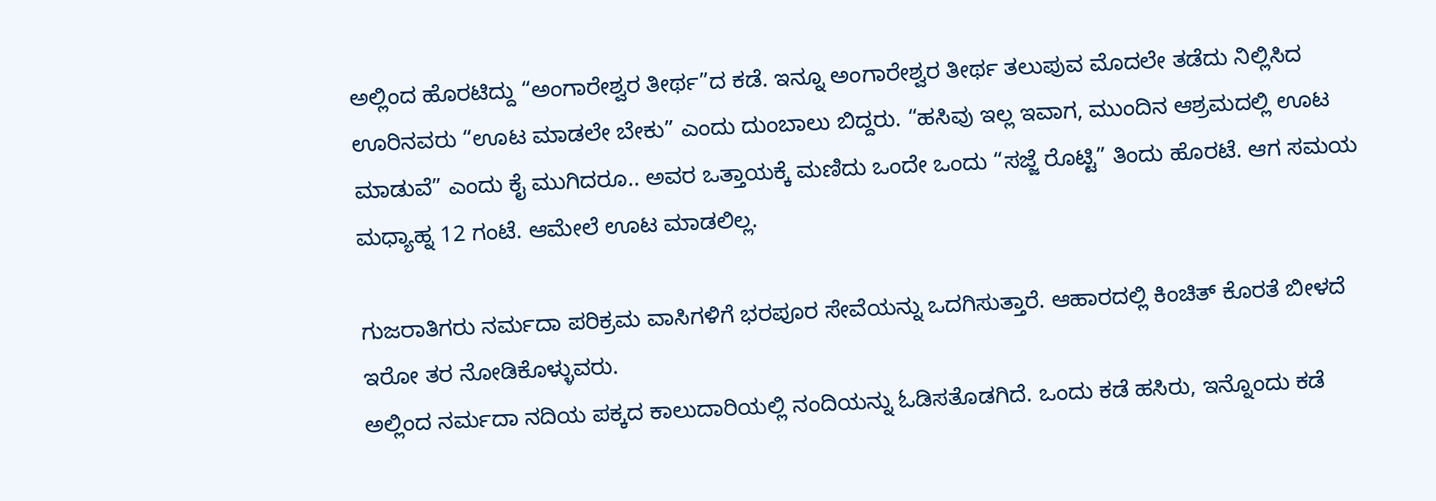ಅಲ್ಲಿಂದ ಹೊರಟಿದ್ದು “ಅಂಗಾರೇಶ್ವರ ತೀರ್ಥ”ದ ಕಡೆ. ಇನ್ನೂ ಅಂಗಾರೇಶ್ವರ ತೀರ್ಥ ತಲುಪುವ ಮೊದಲೇ ತಡೆದು ನಿಲ್ಲಿಸಿದ ಊರಿನವರು “ಊಟ ಮಾಡಲೇ ಬೇಕು” ಎಂದು ದುಂಬಾಲು ಬಿದ್ದರು. “ಹಸಿವು ಇಲ್ಲ ಇವಾಗ, ಮುಂದಿನ ಆಶ್ರಮದಲ್ಲಿ ಊಟ ಮಾಡುವೆ” ಎಂದು ಕೈ ಮುಗಿದರೂ.. ಅವರ ಒತ್ತಾಯಕ್ಕೆ ಮಣಿದು ಒಂದೇ ಒಂದು “ಸಜ್ಜೆ ರೊಟ್ಟಿ” ತಿಂದು ಹೊರಟೆ. ಆಗ ಸಮಯ ಮಧ್ಯಾಹ್ನ 12 ಗಂಟೆ. ಆಮೇಲೆ ಊಟ ಮಾಡಲಿಲ್ಲ.

ಗುಜರಾತಿಗರು ನರ್ಮದಾ ಪರಿಕ್ರಮ ವಾಸಿಗಳಿಗೆ ಭರಪೂರ ಸೇವೆಯನ್ನು ಒದಗಿಸುತ್ತಾರೆ. ಆಹಾರದಲ್ಲಿ ಕಿಂಚಿತ್ ಕೊರತೆ ಬೀಳದೆ ಇರೋ ತರ ನೋಡಿಕೊಳ್ಳುವರು.
ಅಲ್ಲಿಂದ ನರ್ಮದಾ ನದಿಯ ಪಕ್ಕದ ಕಾಲುದಾರಿಯಲ್ಲಿ ನಂದಿಯನ್ನು ಓಡಿಸತೊಡಗಿದೆ. ಒಂದು ಕಡೆ ಹಸಿರು, ಇನ್ನೊಂದು ಕಡೆ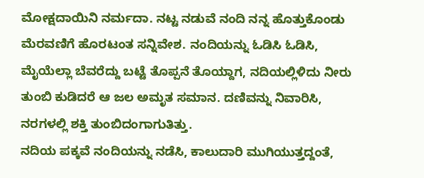ಮೋಕ್ಷದಾಯಿನಿ ನರ್ಮದಾ. ನಟ್ಟ ನಡುವೆ ನಂದಿ ನನ್ನ ಹೊತ್ತುಕೊಂಡು ಮೆರವಣಿಗೆ ಹೊರಟಂತ ಸನ್ನಿವೇಶ. ನಂದಿಯನ್ನು ಓಡಿಸಿ ಓಡಿಸಿ, ಮೈಯೆಲ್ಲಾ ಬೆವರೆದ್ದು ಬಟ್ಟೆ ತೊಪ್ಪನೆ ತೊಯ್ದಾಗ, ನದಿಯಲ್ಲಿಳಿದು ನೀರು ತುಂಬಿ ಕುಡಿದರೆ ಆ ಜಲ ಅಮೃತ ಸಮಾನ. ದಣಿವನ್ನು ನಿವಾರಿಸಿ, ನರಗಳಲ್ಲಿ ಶಕ್ತಿ ತುಂಬಿದಂಗಾಗುತಿತ್ತು.
ನದಿಯ ಪಕ್ಕವೆ ನಂದಿಯನ್ನು ನಡೆಸಿ, ಕಾಲುದಾರಿ ಮುಗಿಯುತ್ತದ್ದಂತೆ,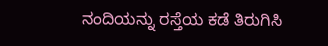ನಂದಿಯನ್ನು ರಸ್ತೆಯ ಕಡೆ ತಿರುಗಿಸಿ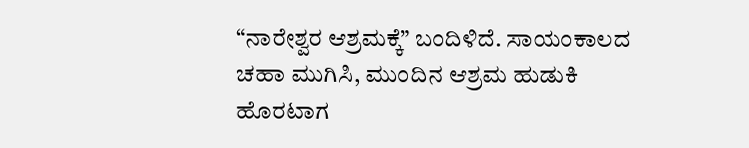“ನಾರೇಶ್ವರ ಆಶ್ರಮಕ್ಕೆ” ಬಂದಿಳಿದೆ. ಸಾಯಂಕಾಲದ ಚಹಾ ಮುಗಿಸಿ, ಮುಂದಿನ ಆಶ್ರಮ ಹುಡುಕಿ ಹೊರಟಾಗ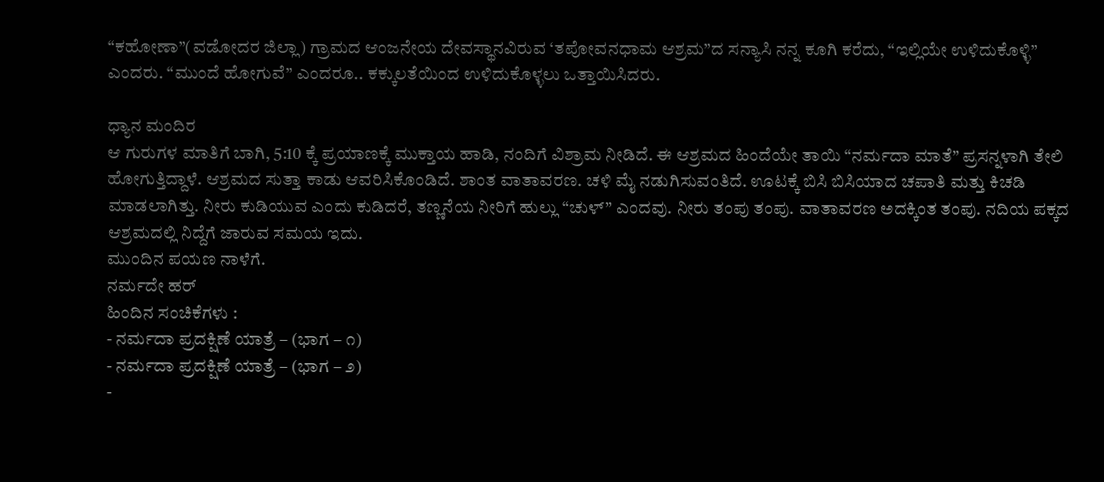“ಕಹೋಣಾ”(ವಡೋದರ ಜಿಲ್ಲಾ) ಗ್ರಾಮದ ಆಂಜನೇಯ ದೇವಸ್ಥಾನವಿರುವ ‘ತಪೋವನಧಾಮ ಆಶ್ರಮ”ದ ಸನ್ಯಾಸಿ ನನ್ನ ಕೂಗಿ ಕರೆದು, “ಇಲ್ಲಿಯೇ ಉಳಿದುಕೊಳ್ಳಿ” ಎಂದರು. “ಮುಂದೆ ಹೋಗುವೆ” ಎಂದರೂ.. ಕಕ್ಕುಲತೆಯಿಂದ ಉಳಿದುಕೊಳ್ಳಲು ಒತ್ತಾಯಿಸಿದರು.

ಧ್ಯಾನ ಮಂದಿರ
ಆ ಗುರುಗಳ ಮಾತಿಗೆ ಬಾಗಿ, 5:10 ಕ್ಕೆ ಪ್ರಯಾಣಕ್ಕೆ ಮುಕ್ತಾಯ ಹಾಡಿ, ನಂದಿಗೆ ವಿಶ್ರಾಮ ನೀಡಿದೆ. ಈ ಆಶ್ರಮದ ಹಿಂದೆಯೇ ತಾಯಿ “ನರ್ಮದಾ ಮಾತೆ” ಪ್ರಸನ್ನಳಾಗಿ ತೇಲಿ ಹೋಗುತ್ತಿದ್ದಾಳೆ. ಆಶ್ರಮದ ಸುತ್ತಾ ಕಾಡು ಆವರಿಸಿಕೊಂಡಿದೆ. ಶಾಂತ ವಾತಾವರಣ. ಚಳಿ ಮೈ ನಡುಗಿಸುವಂತಿದೆ. ಊಟಕ್ಕೆ ಬಿಸಿ ಬಿಸಿಯಾದ ಚಪಾತಿ ಮತ್ತು ಕಿಚಡಿ ಮಾಡಲಾಗಿತ್ತು. ನೀರು ಕುಡಿಯುವ ಎಂದು ಕುಡಿದರೆ, ತಣ್ಣನೆಯ ನೀರಿಗೆ ಹುಲ್ಲು “ಚುಳ್” ಎಂದವು. ನೀರು ತಂಪು ತಂಪು. ವಾತಾವರಣ ಅದಕ್ಕಿಂತ ತಂಪು. ನದಿಯ ಪಕ್ಕದ ಆಶ್ರಮದಲ್ಲಿ ನಿದ್ದೆಗೆ ಜಾರುವ ಸಮಯ ಇದು.
ಮುಂದಿನ ಪಯಣ ನಾಳೆಗೆ.
ನರ್ಮದೇ ಹರ್
ಹಿಂದಿನ ಸಂಚಿಕೆಗಳು :
- ನರ್ಮದಾ ಪ್ರದಕ್ಷಿಣೆ ಯಾತ್ರೆ – (ಭಾಗ – ೧)
- ನರ್ಮದಾ ಪ್ರದಕ್ಷಿಣೆ ಯಾತ್ರೆ – (ಭಾಗ – ೨)
-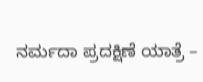ನರ್ಮದಾ ಪ್ರದಕ್ಷಿಣೆ ಯಾತ್ರೆ –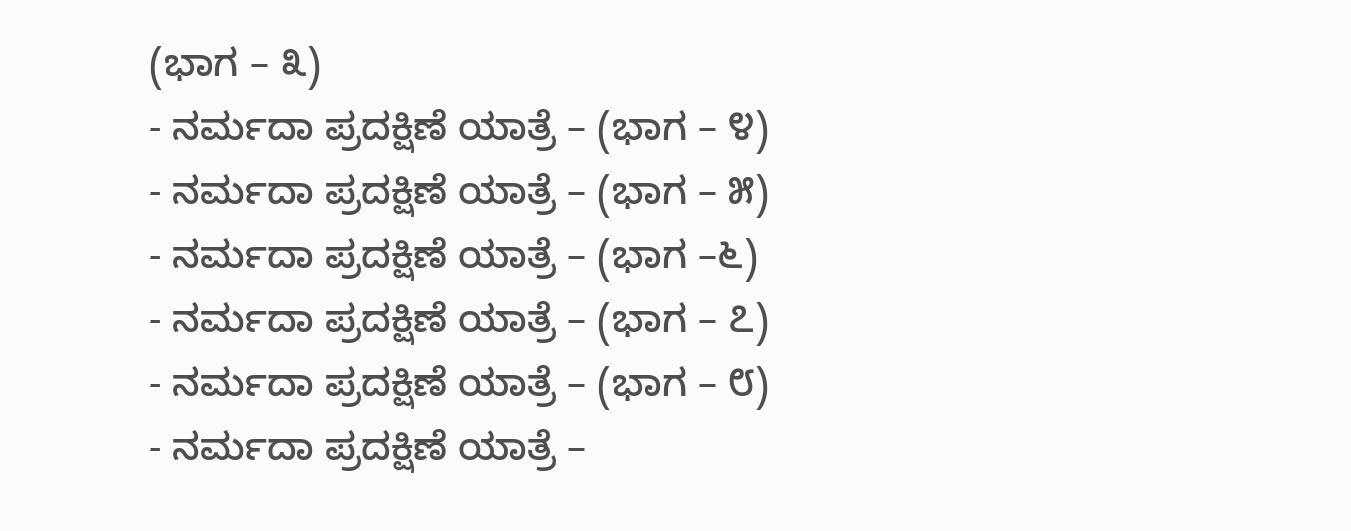(ಭಾಗ – ೩)
- ನರ್ಮದಾ ಪ್ರದಕ್ಷಿಣೆ ಯಾತ್ರೆ – (ಭಾಗ – ೪)
- ನರ್ಮದಾ ಪ್ರದಕ್ಷಿಣೆ ಯಾತ್ರೆ – (ಭಾಗ – ೫)
- ನರ್ಮದಾ ಪ್ರದಕ್ಷಿಣೆ ಯಾತ್ರೆ – (ಭಾಗ –೬)
- ನರ್ಮದಾ ಪ್ರದಕ್ಷಿಣೆ ಯಾತ್ರೆ – (ಭಾಗ – ೭)
- ನರ್ಮದಾ ಪ್ರದಕ್ಷಿಣೆ ಯಾತ್ರೆ – (ಭಾಗ – ೮)
- ನರ್ಮದಾ ಪ್ರದಕ್ಷಿಣೆ ಯಾತ್ರೆ –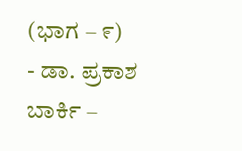(ಭಾಗ – ೯)
- ಡಾ. ಪ್ರಕಾಶ ಬಾರ್ಕಿ –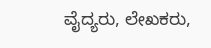ವೈದ್ಯರು, ಲೇಖಕರು,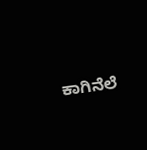ಕಾಗಿನೆಲೆ